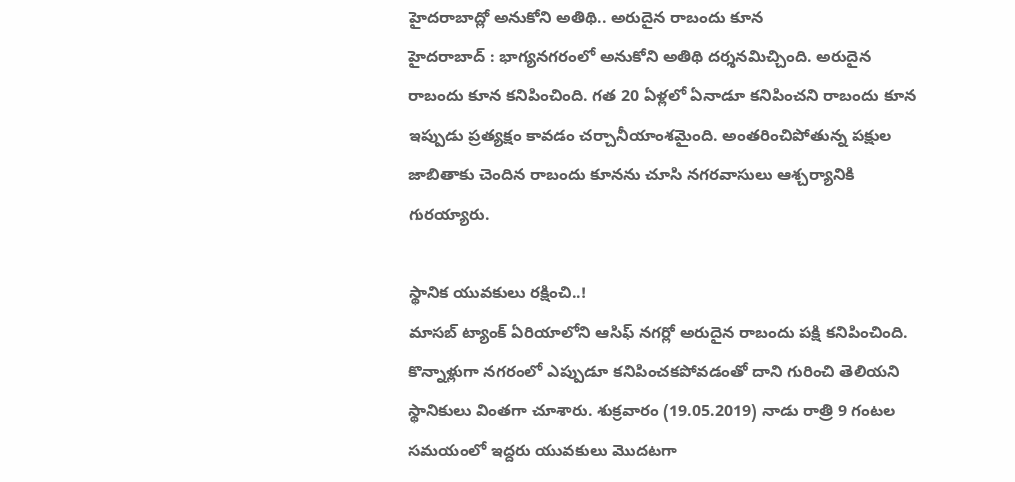హైదరాబాద్లో అనుకోని అతిథి.. అరుదైన రాబందు కూన
హైదరాబాద్ : భాగ్యనగరంలో అనుకోని అతిథి దర్శనమిచ్చింది. అరుదైన రాబందు కూన కనిపించింది. గత 20 ఏళ్లలో ఏనాడూ కనిపించని రాబందు కూన ఇప్పుడు ప్రత్యక్షం కావడం చర్చానీయాంశమైంది. అంతరించిపోతున్న పక్షుల జాబితాకు చెందిన రాబందు కూనను చూసి నగరవాసులు ఆశ్చర్యానికి గురయ్యారు.

స్థానిక యువకులు రక్షించి..!
మాసబ్ ట్యాంక్ ఏరియాలోని ఆసిఫ్ నగర్లో అరుదైన రాబందు పక్షి కనిపించింది. కొన్నాళ్లుగా నగరంలో ఎప్పుడూ కనిపించకపోవడంతో దాని గురించి తెలియని స్థానికులు వింతగా చూశారు. శుక్రవారం (19.05.2019) నాడు రాత్రి 9 గంటల సమయంలో ఇద్దరు యువకులు మొదటగా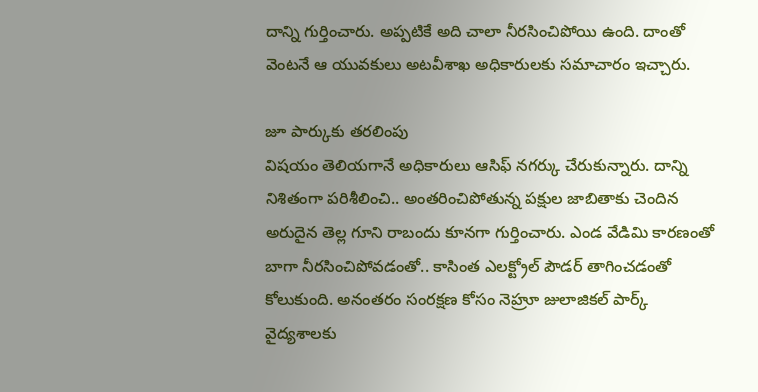దాన్ని గుర్తించారు. అప్పటికే అది చాలా నీరసించిపోయి ఉంది. దాంతో వెంటనే ఆ యువకులు అటవీశాఖ అధికారులకు సమాచారం ఇచ్చారు.

జూ పార్కుకు తరలింపు
విషయం తెలియగానే అధికారులు ఆసిఫ్ నగర్కు చేరుకున్నారు. దాన్ని నిశితంగా పరిశీలించి.. అంతరించిపోతున్న పక్షుల జాబితాకు చెందిన అరుదైన తెల్ల గూని రాబందు కూనగా గుర్తించారు. ఎండ వేడిమి కారణంతో బాగా నీరసించిపోవడంతో.. కాసింత ఎలక్ట్రోల్ పౌడర్ తాగించడంతో కోలుకుంది. అనంతరం సంరక్షణ కోసం నెహ్రూ జులాజికల్ పార్క్ వైద్యశాలకు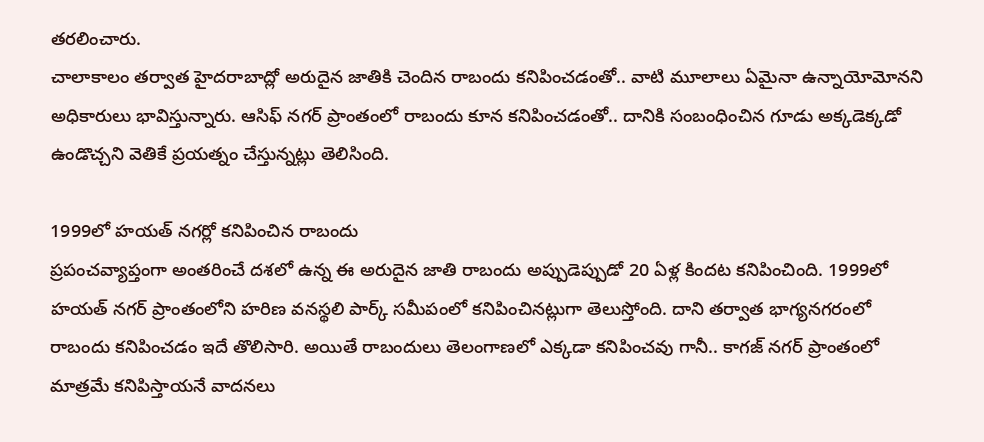తరలించారు.
చాలాకాలం తర్వాత హైదరాబాద్లో అరుదైన జాతికి చెందిన రాబందు కనిపించడంతో.. వాటి మూలాలు ఏమైనా ఉన్నాయోమోనని అధికారులు భావిస్తున్నారు. ఆసిఫ్ నగర్ ప్రాంతంలో రాబందు కూన కనిపించడంతో.. దానికి సంబంధించిన గూడు అక్కడెక్కడో ఉండొచ్చని వెతికే ప్రయత్నం చేస్తున్నట్లు తెలిసింది.

1999లో హయత్ నగర్లో కనిపించిన రాబందు
ప్రపంచవ్యాప్తంగా అంతరించే దశలో ఉన్న ఈ అరుదైన జాతి రాబందు అప్పుడెప్పుడో 20 ఏళ్ల కిందట కనిపించింది. 1999లో హయత్ నగర్ ప్రాంతంలోని హరిణ వనస్థలి పార్క్ సమీపంలో కనిపించినట్లుగా తెలుస్తోంది. దాని తర్వాత భాగ్యనగరంలో రాబందు కనిపించడం ఇదే తొలిసారి. అయితే రాబందులు తెలంగాణలో ఎక్కడా కనిపించవు గానీ.. కాగజ్ నగర్ ప్రాంతంలో మాత్రమే కనిపిస్తాయనే వాదనలు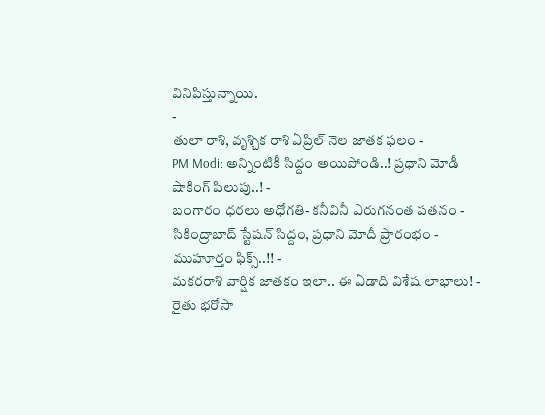వినిపిస్తున్నాయి.
-
తులా రాశి, వృశ్చిక రాశి ఏప్రిల్ నెల జాతక ఫలం -
PM Modi: అన్నింటికీ సిద్దం అయిపోండి..! ప్రధాని మోడీ షాకింగ్ పిలుపు..! -
బంగారం ధరలు అధోగతి- కనీవినీ ఎరుగనంత పతనం -
సికింద్రాబాద్ స్టేషన్ సిద్దం, ప్రధాని మోదీ ప్రారంభం - ముహూర్తం ఫిక్స్..!! -
మకరరాశి వార్షిక జాతకం ఇలా.. ఈ ఏడాది విశేష లాభాలు! -
రైతు భరోసా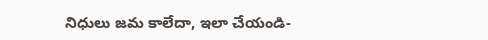నిధులు జమ కాలేదా, ఇలా చేయండి-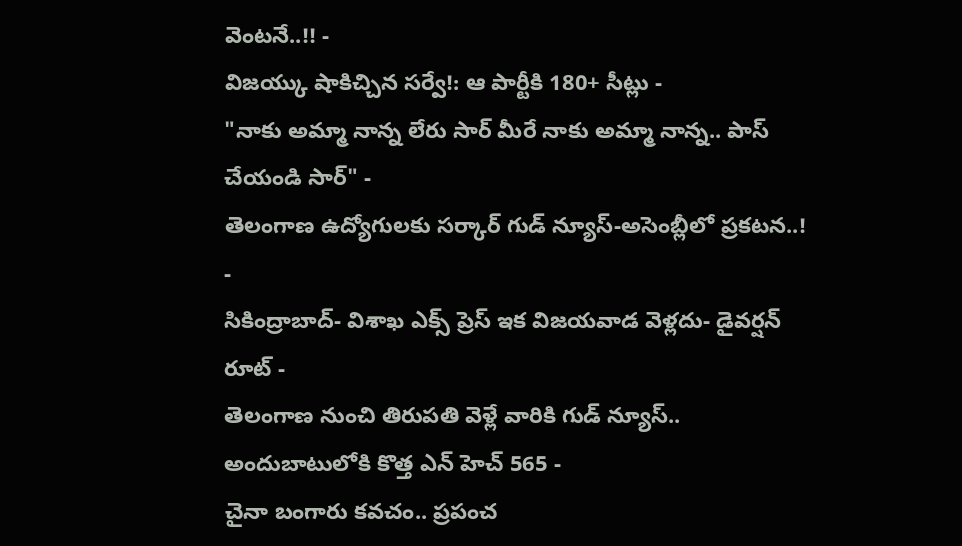వెంటనే..!! -
విజయ్కు షాకిచ్చిన సర్వే!: ఆ పార్టీకి 180+ సీట్లు -
"నాకు అమ్మా నాన్న లేరు సార్ మీరే నాకు అమ్మా నాన్న.. పాస్ చేయండి సార్" -
తెలంగాణ ఉద్యోగులకు సర్కార్ గుడ్ న్యూస్-అసెంబ్లీలో ప్రకటన..! -
సికింద్రాబాద్- విశాఖ ఎక్స్ ప్రెస్ ఇక విజయవాడ వెళ్లదు- డైవర్షన్ రూట్ -
తెలంగాణ నుంచి తిరుపతి వెళ్లే వారికి గుడ్ న్యూస్.. అందుబాటులోకి కొత్త ఎన్ హెచ్ 565 -
చైనా బంగారు కవచం.. ప్రపంచ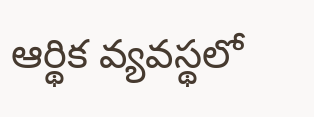ఆర్థిక వ్యవస్థలో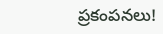ప్రకంపనలు!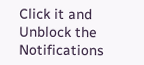Click it and Unblock the Notifications